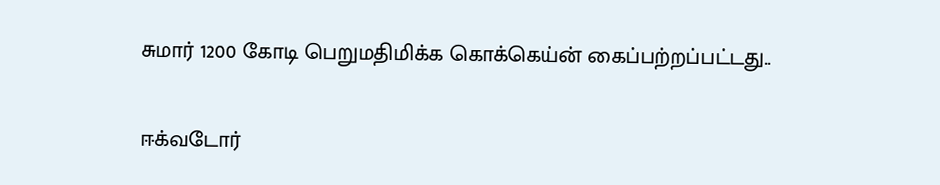சுமார் 1200 கோடி பெறுமதிமிக்க கொக்கெய்ன் கைப்பற்றப்பட்டது..

ஈக்வடோர்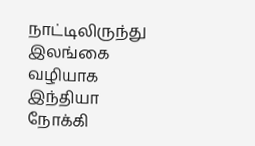நாட்டிலிருந்து இலங்கை வழியாக இந்தியா நோக்கி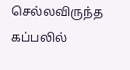செல்லவிருந்த கப்பலில்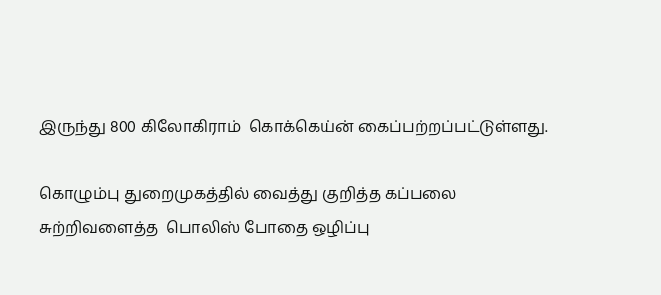இருந்து 800 கிலோகிராம்  கொக்கெய்ன் கைப்பற்றப்பட்டுள்ளது.

கொழும்பு துறைமுகத்தில் வைத்து குறித்த கப்பலை சுற்றிவளைத்த  பொலிஸ் போதை ஒழிப்பு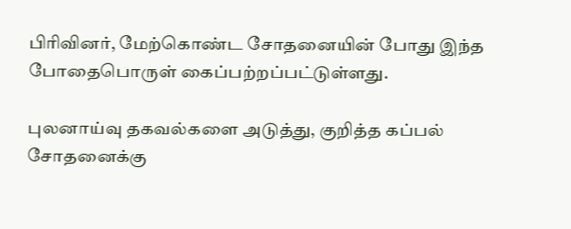பிரிவினர், மேற்கொண்ட சோதனையின் போது இந்த போதைபொருள் கைப்பற்றப்பட்டுள்ளது.

புலனாய்வு தகவல்களை அடுத்து, குறித்த கப்பல் சோதனைக்கு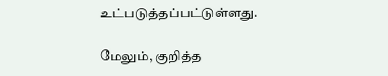உட்படுத்தப்பட்டுள்ளது.

மேலும், குறித்த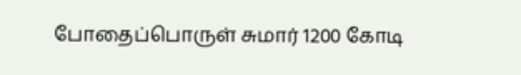போதைப்பொருள் சுமார் 1200 கோடி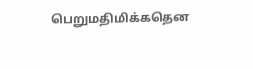பெறுமதிமிக்கதென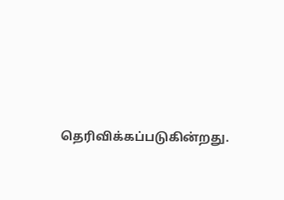தெரிவிக்கப்படுகின்றது.